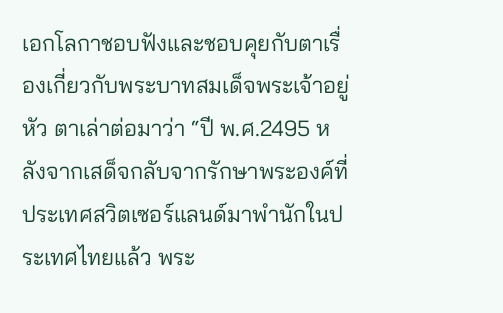เอกโลกาชอบฟังและชอบคุยกับตาเรื่องเกี่ยวกับพระบาทสมเด็จพระเจ้าอยู่หัว ตาเล่าต่อมาว่า “ปี พ.ศ.2495 หลังจากเสด็จกลับจากรักษาพระองค์ที่ประเทศสวิตเซอร์แลนด์มาพำนักในประเทศไทยแล้ว พระ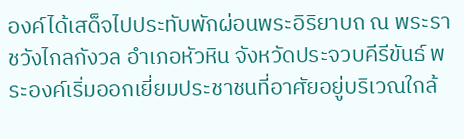องค์ได้เสด็จไปประทับพักผ่อนพระอิริยาบถ ณ พระราชวังไกลกังวล อำเภอหัวหิน จังหวัดประจวบคีรีขันธ์ พระองค์เริ่มออกเยี่ยมประชาชนที่อาศัยอยู่บริเวณใกล้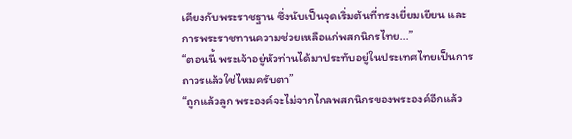เคียงกับพระราชฐาน ซึ่งนับเป็นจุดเริ่มต้นที่ทรงเยี่ยมเยียน และการพระราชทานความช่วยเหลือแก่พสกนิกรไทย...”
“ตอนนี้ พระเจ้าอยู่หัวท่านได้มาประทับอยู่ในประเทศไทยเป็นการถาวรแล้วใช่ไหมครับตา”
“ถูกแล้วลูก พระองค์จะไม่จากไกลพสกนิกรของพระองค์อีกแล้ว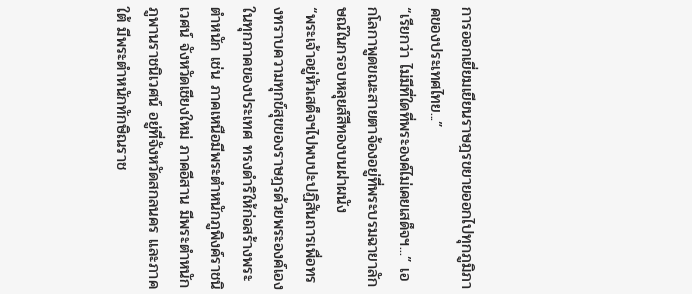การออกเยี่ยมเยียนราษฎรขยายออกไปทุกภูมิภาคของประเทศไทย...”
“เรียกว่า ไม่มีที่ใดที่พระองค์ไม่เคยเสด็จฯ...” เอกโลกาพูดขณะสายตาจ้องอยู่ที่พระบรมฉายาลักษณ์ในกรอบหลุยส์สีทองบนฝาผนัง
“พระเจ้าอยู่หัวเสด็จฯไปพบปะปฏิสันถารเพื่อทรงทราบความทุกข์สุขของราษฎรด้วยพระองค์เอง ในทุกภาคของประเทศ ทรงดำริให้ก่อสร้างพระตำหนัก เช่น ภาคเหนือมีพระตำหนักภูพิงค์ราชนิเวศน์ จังหวัดเชียงใหม่ ภาคอีสาน มีพระตำหนักภูพานราชนิเวศน์ อยู่ที่จังหวัดสกลนคร และภาคใต้ มีพระตำหนักทักษิณราช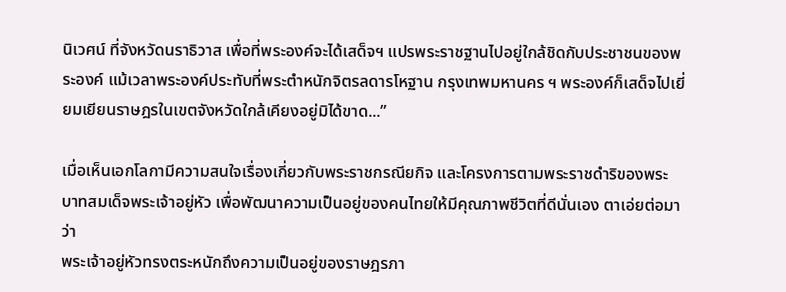นิเวศน์ ที่จังหวัดนราธิวาส เพื่อที่พระองค์จะได้เสด็จฯ แปรพระราชฐานไปอยู่ใกล้ชิดกับประชาชนของพระองค์ แม้เวลาพระองค์ประทับที่พระตำหนักจิตรลดารโหฐาน กรุงเทพมหานคร ฯ พระองค์ก็เสด็จไปเยี่ยมเยียนราษฎรในเขตจังหวัดใกล้เคียงอยู่มิได้ขาด...”

เมื่อเห็นเอกโลกามีความสนใจเรื่องเกี่ยวกับพระราชกรณียกิจ และโครงการตามพระราชดำริของพระบาทสมเด็จพระเจ้าอยู่หัว เพื่อพัฒนาความเป็นอยู่ของคนไทยให้มีคุณภาพชีวิตที่ดีนั่นเอง ตาเอ่ยต่อมาว่า
พระเจ้าอยู่หัวทรงตระหนักถึงความเป็นอยู่ของราษฎรภา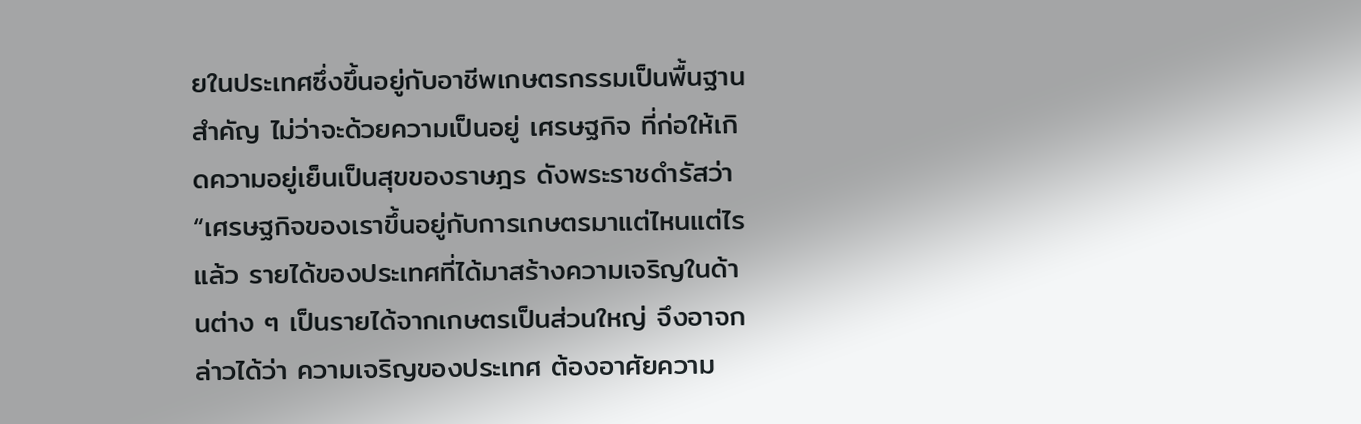ยในประเทศซึ่งขึ้นอยู่กับอาชีพเกษตรกรรมเป็นพื้นฐานสำคัญ ไม่ว่าจะด้วยความเป็นอยู่ เศรษฐกิจ ที่ก่อให้เกิดความอยู่เย็นเป็นสุขของราษฎร ดังพระราชดำรัสว่า
“เศรษฐกิจของเราขึ้นอยู่กับการเกษตรมาแต่ไหนแต่ไรแล้ว รายได้ของประเทศที่ได้มาสร้างความเจริญในด้านต่าง ๆ เป็นรายได้จากเกษตรเป็นส่วนใหญ่ จึงอาจกล่าวได้ว่า ความเจริญของประเทศ ต้องอาศัยความ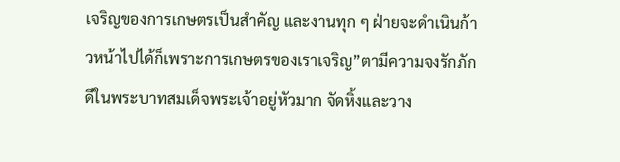เจริญของการเกษตรเป็นสำคัญ และงานทุก ๆ ฝ่ายจะดำเนินก้าวหน้าไปได้ก็เพราะการเกษตรของเราเจริญ”ตามีความจงรักภักดีในพระบาทสมเด็จพระเจ้าอยู่หัวมาก จัดหิ้งและวาง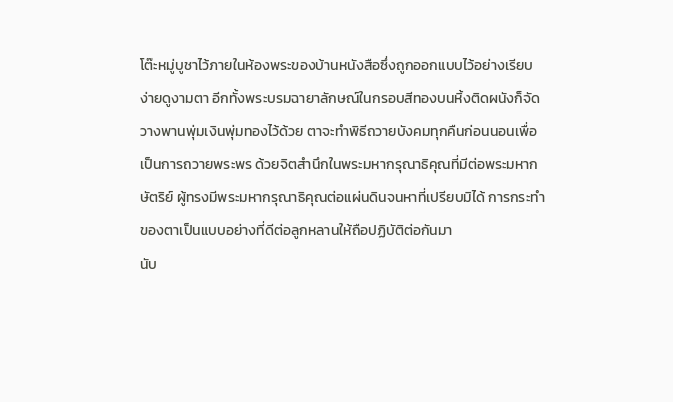โต๊ะหมู่บูชาไว้ภายในห้องพระของบ้านหนังสือซึ่งถูกออกแบบไว้อย่างเรียบง่ายดูงามตา อีกทั้งพระบรมฉายาลักษณ์ในกรอบสีทองบนหิ้งติดผนังก็จัดวางพานพุ่มเงินพุ่มทองไว้ด้วย ตาจะทำพิธีถวายบังคมทุกคืนก่อนนอนเพื่อเป็นการถวายพระพร ด้วยจิตสำนึกในพระมหากรุณาธิคุณที่มีต่อพระมหากษัตริย์ ผู้ทรงมีพระมหากรุณาธิคุณต่อแผ่นดินจนหาที่เปรียบมิได้ การกระทำของตาเป็นแบบอย่างที่ดีต่อลูกหลานให้ถือปฏิบัติต่อกันมา
นับ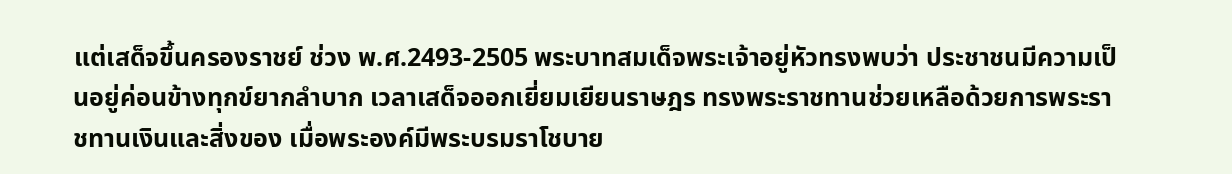แต่เสด็จขึ้นครองราชย์ ช่วง พ.ศ.2493-2505 พระบาทสมเด็จพระเจ้าอยู่หัวทรงพบว่า ประชาชนมีความเป็นอยู่ค่อนข้างทุกข์ยากลำบาก เวลาเสด็จออกเยี่ยมเยียนราษฎร ทรงพระราชทานช่วยเหลือด้วยการพระราชทานเงินและสิ่งของ เมื่อพระองค์มีพระบรมราโชบาย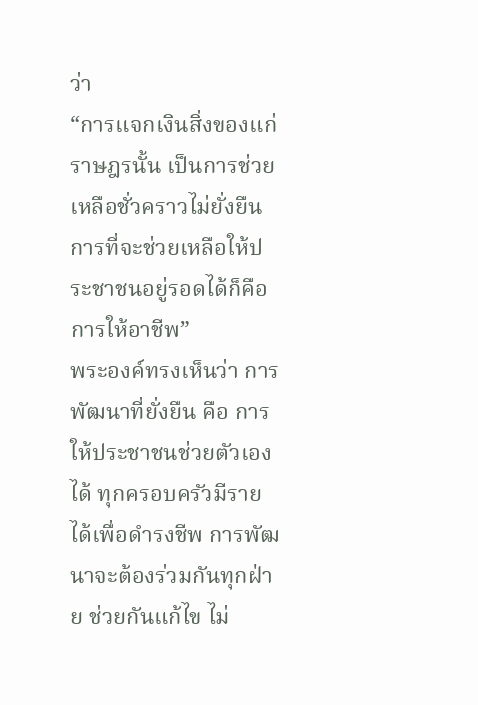ว่า
“การแจกเงินสิ่งของแก่ราษฎรนั้น เป็นการช่วยเหลือชั่วคราวไม่ยั่งยืน การที่จะช่วยเหลือให้ประชาชนอยู่รอดได้ก็คือการให้อาชีพ”
พระองค์ทรงเห็นว่า การพัฒนาที่ยั่งยืน คือ การให้ประชาชนช่วยตัวเองได้ ทุกครอบครัวมีรายได้เพื่อดำรงชีพ การพัฒนาจะต้องร่วมกันทุกฝ่าย ช่วยกันแก้ไข ไม่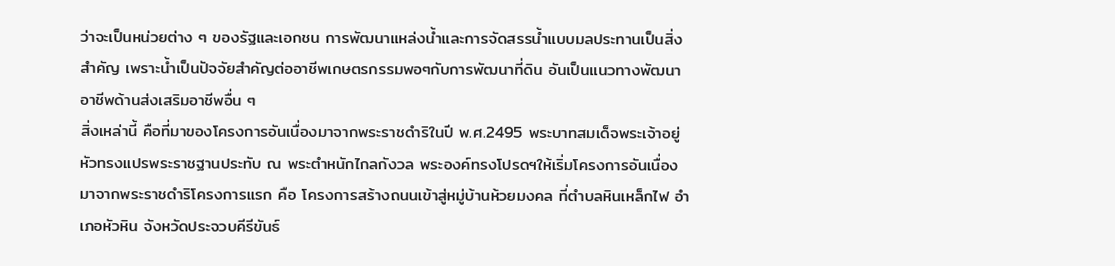ว่าจะเป็นหน่วยต่าง ๆ ของรัฐและเอกชน การพัฒนาแหล่งน้ำและการจัดสรรน้ำแบบมลประทานเป็นสิ่งสำคัญ เพราะน้ำเป็นปัจจัยสำคัญต่ออาชีพเกษตรกรรมพอๆกับการพัฒนาที่ดิน อันเป็นแนวทางพัฒนาอาชีพด้านส่งเสริมอาชีพอื่น ๆ
สิ่งเหล่านี้ คือที่มาของโครงการอันเนื่องมาจากพระราชดำริในปี พ.ศ.2495 พระบาทสมเด็จพระเจ้าอยู่หัวทรงแปรพระราชฐานประทับ ณ พระตำหนักไกลกังวล พระองค์ทรงโปรดฯให้เริ่มโครงการอันเนื่องมาจากพระราชดำริโครงการแรก คือ โครงการสร้างถนนเข้าสู่หมู่บ้านห้วยมงคล ที่ตำบลหินเหล็กไฟ อำเภอหัวหิน จังหวัดประจวบคีรีขันธ์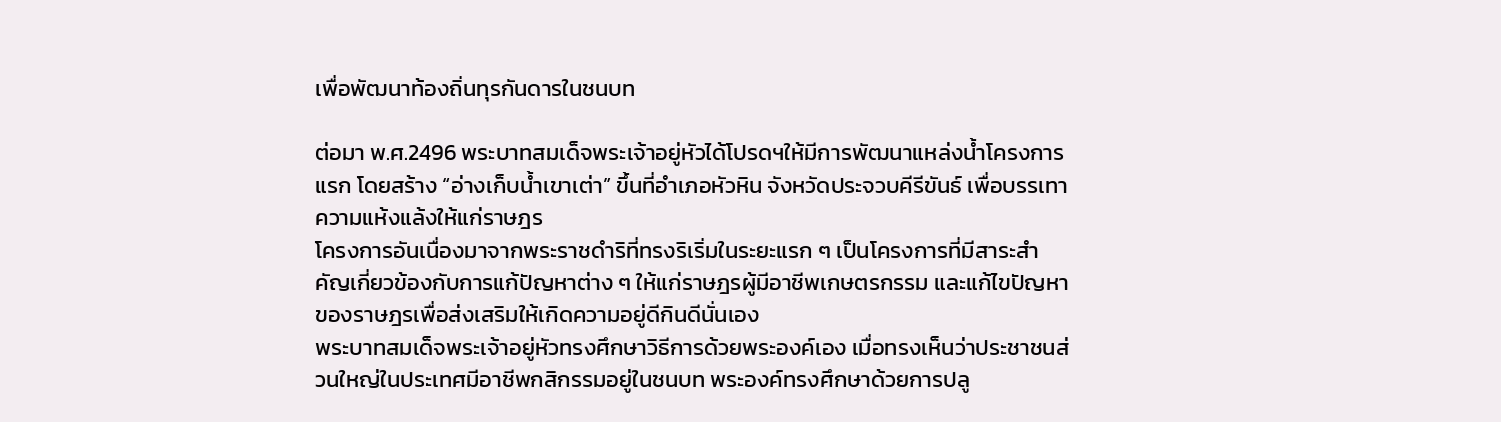เพื่อพัฒนาท้องถิ่นทุรกันดารในชนบท

ต่อมา พ.ศ.2496 พระบาทสมเด็จพระเจ้าอยู่หัวได้โปรดฯให้มีการพัฒนาแหล่งน้ำโครงการแรก โดยสร้าง “อ่างเก็บน้ำเขาเต่า” ขึ้นที่อำเภอหัวหิน จังหวัดประจวบคีรีขันธ์ เพื่อบรรเทาความแห้งแล้งให้แก่ราษฎร
โครงการอันเนื่องมาจากพระราชดำริที่ทรงริเริ่มในระยะแรก ๆ เป็นโครงการที่มีสาระสำคัญเกี่ยวข้องกับการแก้ปัญหาต่าง ๆ ให้แก่ราษฎรผู้มีอาชีพเกษตรกรรม และแก้ไขปัญหาของราษฎรเพื่อส่งเสริมให้เกิดความอยู่ดีกินดีนั่นเอง
พระบาทสมเด็จพระเจ้าอยู่หัวทรงศึกษาวิธีการด้วยพระองค์เอง เมื่อทรงเห็นว่าประชาชนส่วนใหญ่ในประเทศมีอาชีพกสิกรรมอยู่ในชนบท พระองค์ทรงศึกษาด้วยการปลู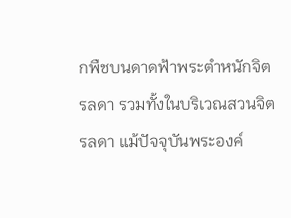กพืชบนดาดฟ้าพระตำหนักจิตรลดา รวมทั้งในบริเวณสวนจิตรลดา แม้ปัจจุบันพระองค์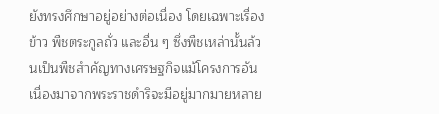ยังทรงศึกษาอยู่อย่างต่อเนื่อง โดยเฉพาะเรื่องข้าว พืชตระกูลถั่ว และอื่น ๆ ซึ่งพืชเหล่านั้นล้วนเป็นพืชสำคัญทางเศรษฐกิจแม้โครงการอันเนื่องมาจากพระราชดำริจะมีอยู่มากมายหลาย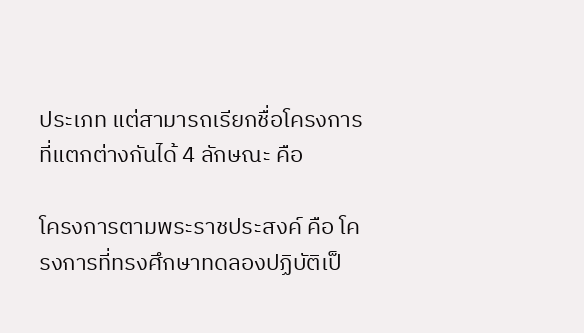ประเภท แต่สามารถเรียกชื่อโครงการที่แตกต่างกันได้ 4 ลักษณะ คือ

โครงการตามพระราชประสงค์ คือ โครงการที่ทรงศึกษาทดลองปฏิบัติเป็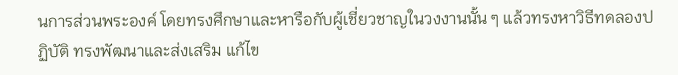นการส่วนพระองค์ โดยทรงศึกษาและหารือกับผู้เชี่ยวชาญในวงงานนั้น ๆ แล้วทรงหาวิธีทดลองปฏิบัติ ทรงพัฒนาและส่งเสริม แก้ไข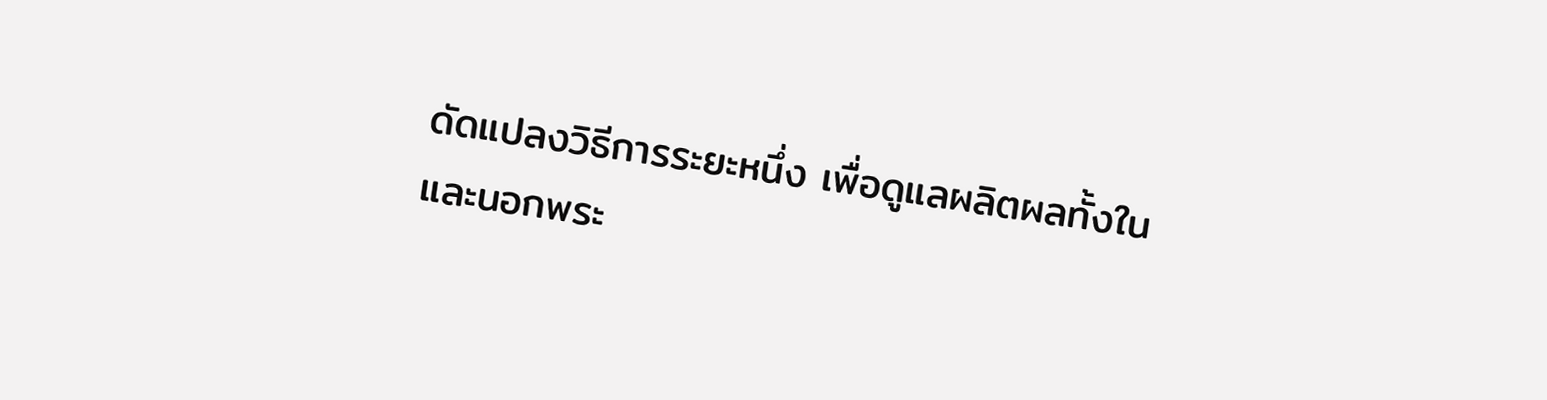ดัดแปลงวิธีการระยะหนึ่ง เพื่อดูแลผลิตผลทั้งในและนอกพระ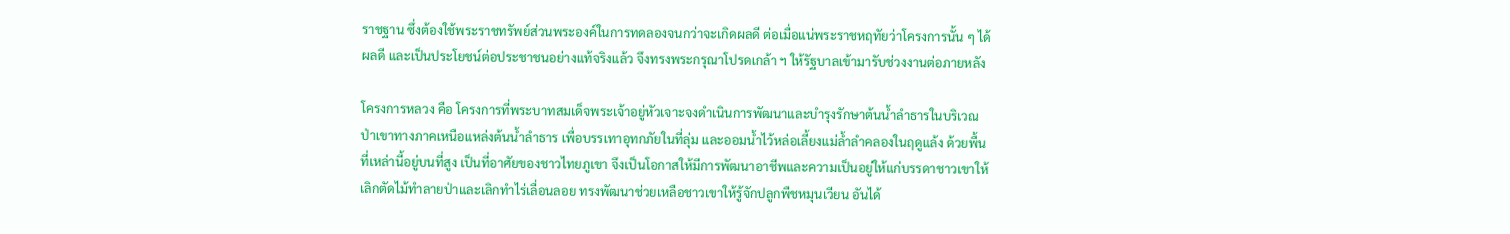ราชฐาน ซึ่งต้องใช้พระราชทรัพย์ส่วนพระองค์ในการทดลองจนกว่าจะเกิดผลดี ต่อเมื่อแน่พระราชหฤทัยว่าโครงการนั้น ๆ ได้ผลดี และเป็นประโยชน์ต่อประชาชนอย่างแท้จริงแล้ว จึงทรงพระกรุณาโปรดเกล้า ฯ ให้รัฐบาลเข้ามารับช่วงงานต่อภายหลัง

โครงการหลวง คือ โครงการที่พระบาทสมเด็จพระเจ้าอยู่หัวเจาะจงดำเนินการพัฒนาและบำรุงรักษาต้นน้ำลำธารในบริเวณป่าเขาทางภาคเหนือแหล่งต้นน้ำลำธาร เพื่อบรรเทาอุทกภัยในที่ลุ่ม และออมน้ำไว้หล่อเลี้ยงแม่ล้ำลำคลองในฤดูแล้ง ด้วยพื้นที่เหล่านี้อยู่บนที่สูง เป็นที่อาศัยของชาวไทยภูเขา จึงเป็นโอกาสให้มีการพัฒนาอาชีพและความเป็นอยู่ให้แก่บรรดาชาวเขาให้เลิกตัดไม้ทำลายป่าและเลิกทำไร่เลื่อนลอย ทรงพัฒนาช่วยเหลือชาวเขาให้รู้จักปลูกพืชหมุนเวียน อันได้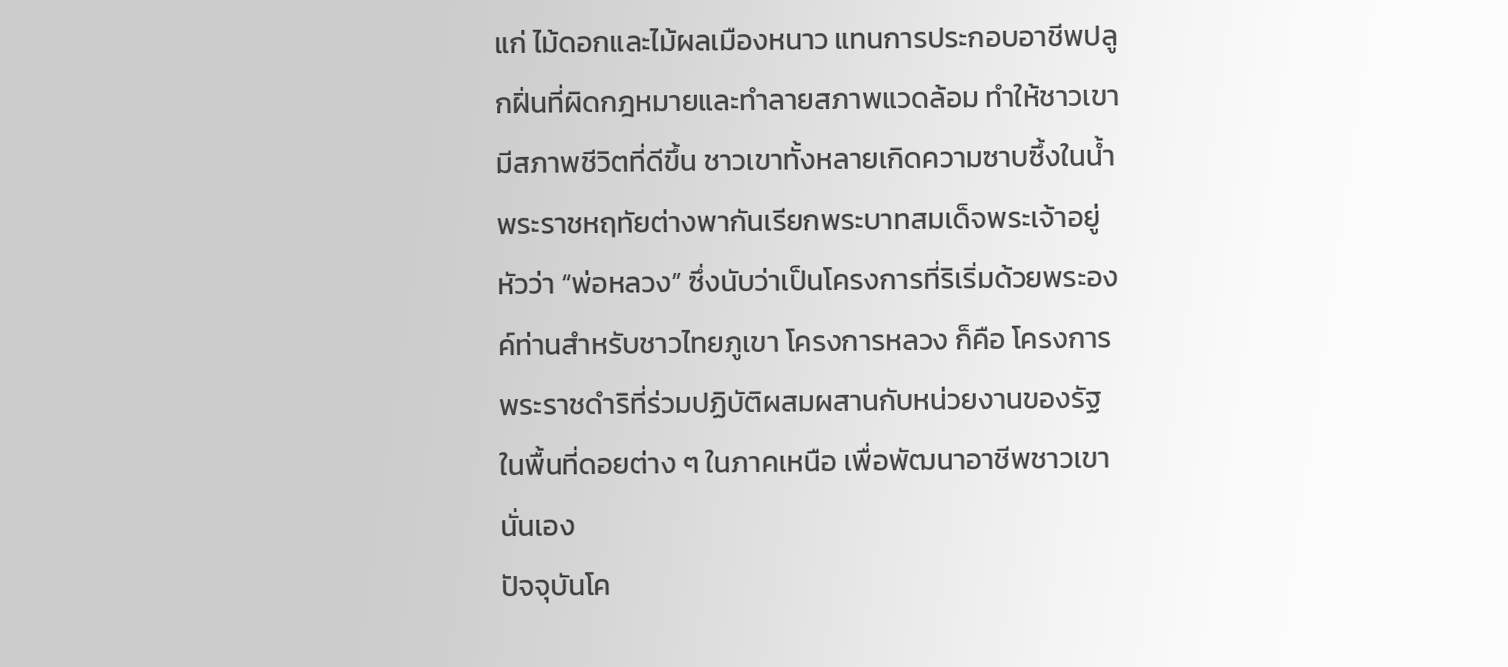แก่ ไม้ดอกและไม้ผลเมืองหนาว แทนการประกอบอาชีพปลูกฝิ่นที่ผิดกฎหมายและทำลายสภาพแวดล้อม ทำให้ชาวเขามีสภาพชีวิตที่ดีขึ้น ชาวเขาทั้งหลายเกิดความซาบซึ้งในน้ำพระราชหฤทัยต่างพากันเรียกพระบาทสมเด็จพระเจ้าอยู่หัวว่า “พ่อหลวง” ซึ่งนับว่าเป็นโครงการที่ริเริ่มด้วยพระองค์ท่านสำหรับชาวไทยภูเขา โครงการหลวง ก็คือ โครงการพระราชดำริที่ร่วมปฏิบัติผสมผสานกับหน่วยงานของรัฐในพื้นที่ดอยต่าง ๆ ในภาคเหนือ เพื่อพัฒนาอาชีพชาวเขานั่นเอง
ปัจจุบันโค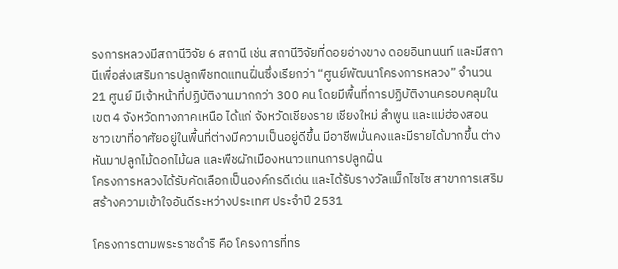รงการหลวงมีสถานีวิจัย 6 สถานี เช่น สถานีวิจัยที่ดอยอ่างขาง ดอยอินทนนท์ และมีสถานีเพื่อส่งเสริมการปลูกพืชทดแทนฝิ่นซึ่งเรียกว่า “ศูนย์พัฒนาโครงการหลวง” จำนวน 21 ศูนย์ มีเจ้าหน้าที่ปฏิบัติงานมากกว่า 300 คน โดยมีพื้นที่การปฏิบัติงานครอบคลุมในเขต 4 จังหวัดทางภาคเหนือ ได้แก่ จังหวัดเชียงราย เชียงใหม่ ลำพูน และแม่ฮ่องสอน
ชาวเขาที่อาศัยอยู่ในพื้นที่ต่างมีความเป็นอยู่ดีขึ้น มีอาชีพมั่นคงและมีรายได้มากขึ้น ต่างหันมาปลูกไม้ดอกไม้ผล และพืชผักเมืองหนาวแทนการปลูกฝิ่น
โครงการหลวงได้รับคัดเลือกเป็นองค์กรดีเด่น และได้รับรางวัลแม็กไซไซ สาขาการเสริมสร้างความเข้าใจอันดีระหว่างประเทศ ประจำปี 2531

โครงการตามพระราชดำริ คือ โครงการที่ทร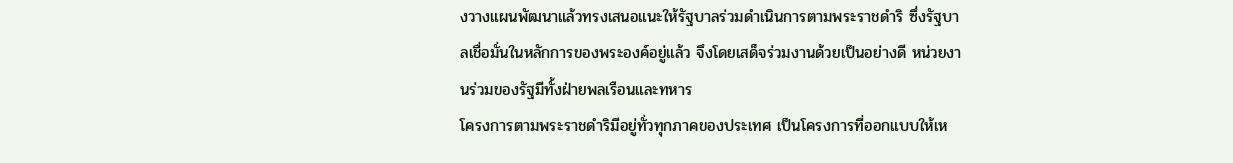งวางแผนพัฒนาแล้วทรงเสนอแนะให้รัฐบาลร่วมดำเนินการตามพระราชดำริ ซึ่งรัฐบาลเชื่อมั่นในหลักการของพระองค์อยู่แล้ว จึงโดยเสด็จร่วมงานด้วยเป็นอย่างดี หน่วยงานร่วมของรัฐมีทั้งฝ่ายพลเรือนและทหาร
โครงการตามพระราชดำริมีอยู่ทั่วทุกภาคของประเทศ เป็นโครงการที่ออกแบบให้เห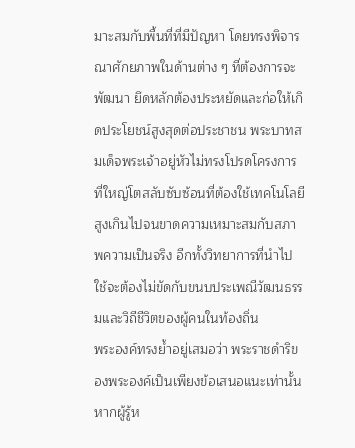มาะสมกับพื้นที่ที่มีปัญหา โดยทรงพิจารณาศักยภาพในด้านต่าง ๆ ที่ต้องการจะพัฒนา ยึดหลักต้องประหยัดและก่อให้เกิดประโยชน์สูงสุดต่อประชาชน พระบาทสมเด็จพระเจ้าอยู่หัวไม่ทรงโปรดโครงการที่ใหญ่โตสลับซับซ้อนที่ต้องใช้เทคโนโลยีสูงเกินไปจนขาดความเหมาะสมกับสภาพความเป็นจริง อีกทั้งวิทยาการที่นำไปใช้จะต้องไม่ขัดกับขนบประเพณีวัฒนธรรมและวิถีชีวิตของผู้คนในท้องถิ่น
พระองค์ทรงย้ำอยู่เสมอว่า พระราชดำริของพระองค์เป็นเพียงข้อเสนอแนะเท่านั้น หากผู้รู้ห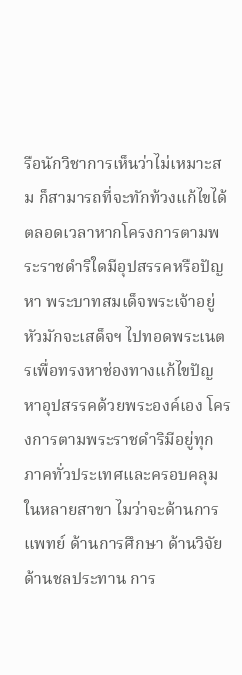รือนักวิชาการเห็นว่าไม่เหมาะสม ก็สามารถที่จะทักท้วงแก้ไขได้ตลอดเวลาหากโครงการตามพระราชดำริใดมีอุปสรรคหรือปัญหา พระบาทสมเด็จพระเจ้าอยู่หัวมักจะเสด็จฯ ไปทอดพระเนตรเพื่อทรงหาช่องทางแก้ไขปัญหาอุปสรรคด้วยพระองค์เอง โครงการตามพระราชดำริมีอยู่ทุกภาคทั่วประเทศและครอบคลุมในหลายสาขา ไมว่าจะด้านการแพทย์ ด้านการศึกษา ด้านวิจัย ด้านชลประทาน การ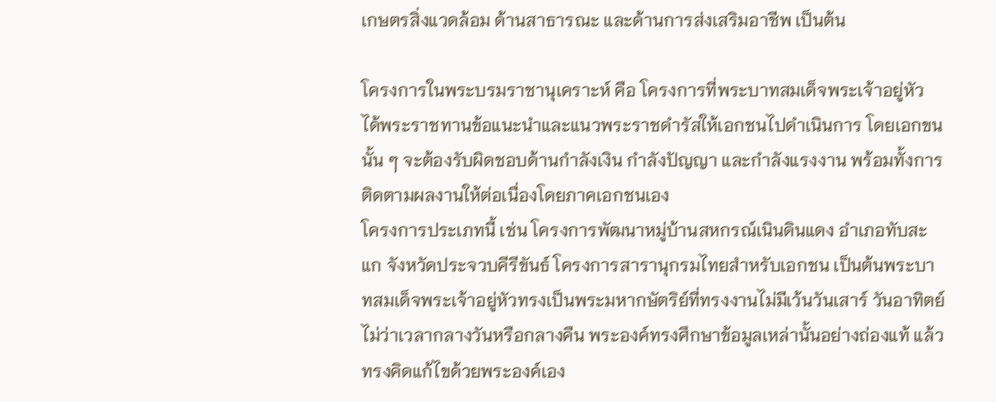เกษตรสิ่งแวดล้อม ด้านสาธารณะ และด้านการส่งเสริมอาชีพ เป็นต้น

โครงการในพระบรมราชานุเคราะห์ คือ โครงการที่พระบาทสมเด็จพระเจ้าอยู่หัว ได้พระราชทานข้อแนะนำและแนวพระราชดำรัสให้เอกชนไปดำเนินการ โดยเอกขนนั้น ๆ จะต้องรับผิดชอบด้านกำลังเงิน กำลังปัญญา และกำลังแรงงาน พร้อมทั้งการติดตามผลงานให้ต่อเนื่องโดยภาคเอกชนเอง
โครงการประเภทนี้ เช่น โครงการพัฒนาหมู่บ้านสหกรณ์เนินดินแดง อำเภอทับสะแก จังหวัดประจวบคีรีขันธ์ โครงการสารานุกรมไทยสำหรับเอกชน เป็นต้นพระบาทสมเด็จพระเจ้าอยู่หัวทรงเป็นพระมหากษัตริย์ที่ทรงงานไม่มีเว้นวันเสาร์ วันอาทิตย์ ไม่ว่าเวลากลางวันหรือกลางคืน พระองค์ทรงศึกษาข้อมูลเหล่านั้นอย่างถ่องแท้ แล้วทรงคิดแก้ไขด้วยพระองค์เอง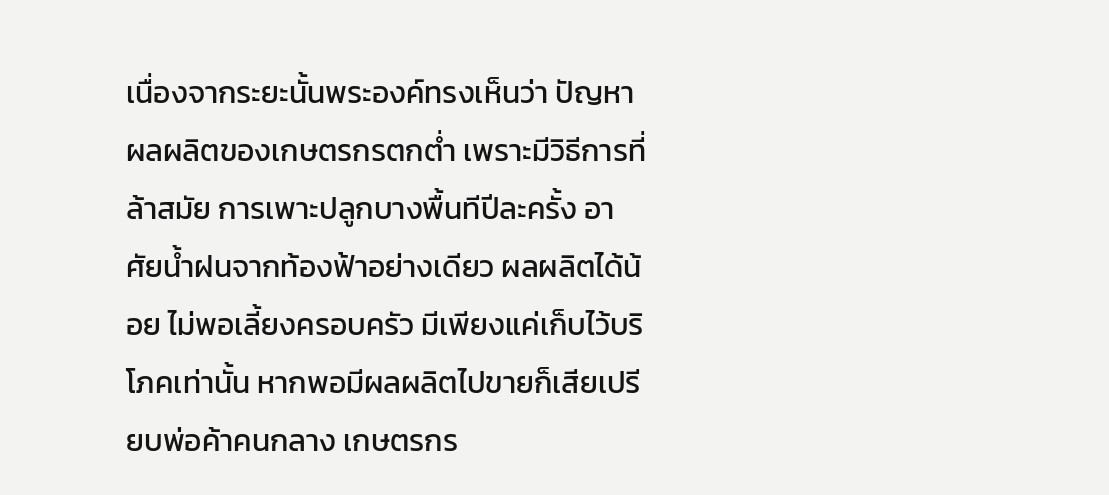เนื่องจากระยะนั้นพระองค์ทรงเห็นว่า ปัญหาผลผลิตของเกษตรกรตกต่ำ เพราะมีวิธีการที่ล้าสมัย การเพาะปลูกบางพื้นทีปีละครั้ง อาศัยน้ำฝนจากท้องฟ้าอย่างเดียว ผลผลิตได้น้อย ไม่พอเลี้ยงครอบครัว มีเพียงแค่เก็บไว้บริโภคเท่านั้น หากพอมีผลผลิตไปขายก็เสียเปรียบพ่อค้าคนกลาง เกษตรกร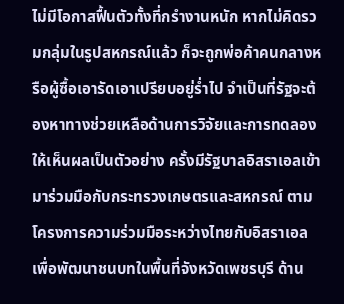ไม่มีโอกาสฟื้นตัวทั้งที่กรำงานหนัก หากไม่คิดรวมกลุ่มในรูปสหกรณ์แล้ว ก็จะถูกพ่อค้าคนกลางหรือผู้ซื้อเอารัดเอาเปรียบอยู่ร่ำไป จำเป็นที่รัฐจะต้องหาทางช่วยเหลือด้านการวิจัยและการทดลองให้เห็นผลเป็นตัวอย่าง ครั้งมีรัฐบาลอิสราเอลเข้ามาร่วมมือกับกระทรวงเกษตรและสหกรณ์ ตามโครงการความร่วมมือระหว่างไทยกับอิสราเอล เพื่อพัฒนาชนบทในพื้นที่จังหวัดเพชรบุรี ด้าน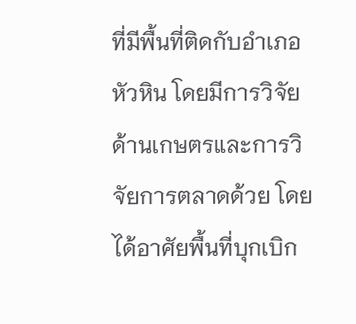ที่มีพื้นที่ติดกับอำเภอหัวหิน โดยมีการวิจัยด้านเกษตรและการวิจัยการตลาดด้วย โดยได้อาศัยพื้นที่บุกเบิก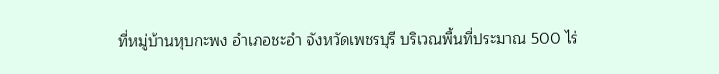ที่หมู่บ้านหุบกะพง อำเภอชะอำ จังหวัดเพชรบุรี บริเวณพื้นที่ประมาณ 500 ไร่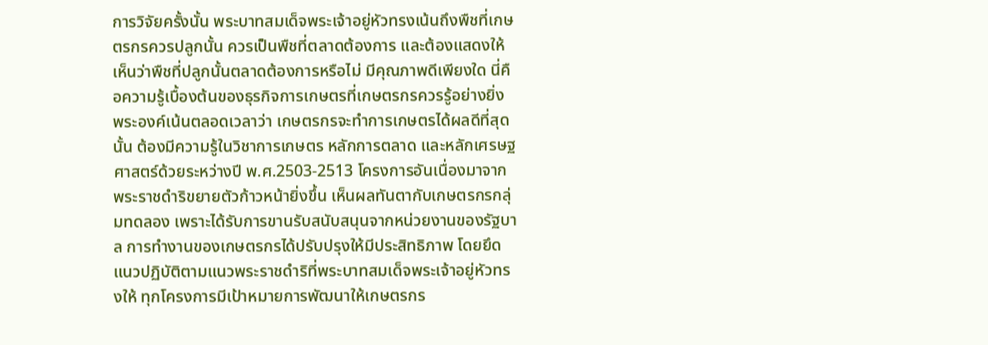การวิจัยครั้งนั้น พระบาทสมเด็จพระเจ้าอยู่หัวทรงเน้นถึงพืชที่เกษตรกรควรปลูกนั้น ควรเป็นพืชที่ตลาดต้องการ และต้องแสดงให้เห็นว่าพืชที่ปลูกนั้นตลาดต้องการหรือไม่ มีคุณภาพดีเพียงใด นี่คือความรู้เบื้องต้นของธุรกิจการเกษตรที่เกษตรกรควรรู้อย่างยิ่ง พระองค์เน้นตลอดเวลาว่า เกษตรกรจะทำการเกษตรได้ผลดีที่สุดนั้น ต้องมีความรู้ในวิชาการเกษตร หลักการตลาด และหลักเศรษฐศาสตร์ด้วยระหว่างปี พ.ศ.2503-2513 โครงการอันเนื่องมาจากพระราชดำริขยายตัวก้าวหน้ายิ่งขึ้น เห็นผลทันตากับเกษตรกรกลุ่มทดลอง เพราะได้รับการขานรับสนับสนุนจากหน่วยงานของรัฐบาล การทำงานของเกษตรกรได้ปรับปรุงให้มีประสิทธิภาพ โดยยึดแนวปฏิบัติตามแนวพระราชดำริที่พระบาทสมเด็จพระเจ้าอยู่หัวทรงให้ ทุกโครงการมีเป้าหมายการพัฒนาให้เกษตรกร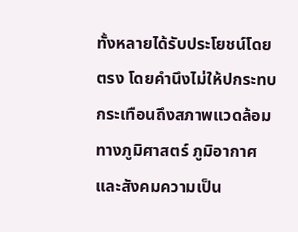ทั้งหลายได้รับประโยชน์โดยตรง โดยคำนึงไม่ให้ปกระทบกระเทือนถึงสภาพแวดล้อมทางภูมิศาสตร์ ภูมิอากาศ และสังคมความเป็น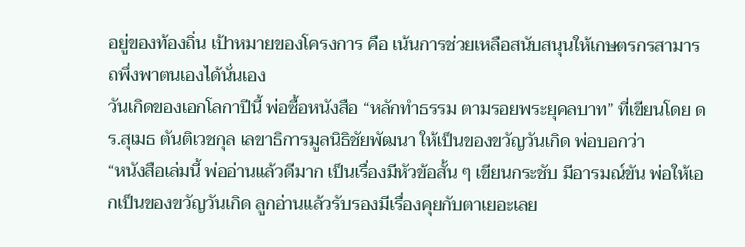อยู่ของท้องถิ่น เป้าหมายของโครงการ คือ เน้นการช่วยเหลือสนับสนุนให้เกษตรกรสามารถพึ่งพาตนเองได้นั่นเอง
วันเกิดของเอกโลกาปีนี้ พ่อซื้อหนังสือ “หลักทำธรรม ตามรอยพระยุคลบาท” ที่เขียนโดย ดร.สุเมธ ตันติเวชกุล เลขาธิการมูลนิธิชัยพัฒนา ให้เป็นของขวัญวันเกิด พ่อบอกว่า
“หนังสือเล่มนี้ พ่ออ่านแล้วดีมาก เป็นเรื่องมีหัวข้อสั้น ๆ เขียนกระชับ มีอารมณ์ขัน พ่อให้เอกเป็นของขวัญวันเกิด ลูกอ่านแล้วรับรองมีเรื่องคุยกับตาเยอะเลย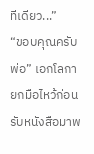ทีเดียว...”
“ขอบคุณครับพ่อ” เอกโลกายกมือไหว้ก่อนรับหนังสือมาพ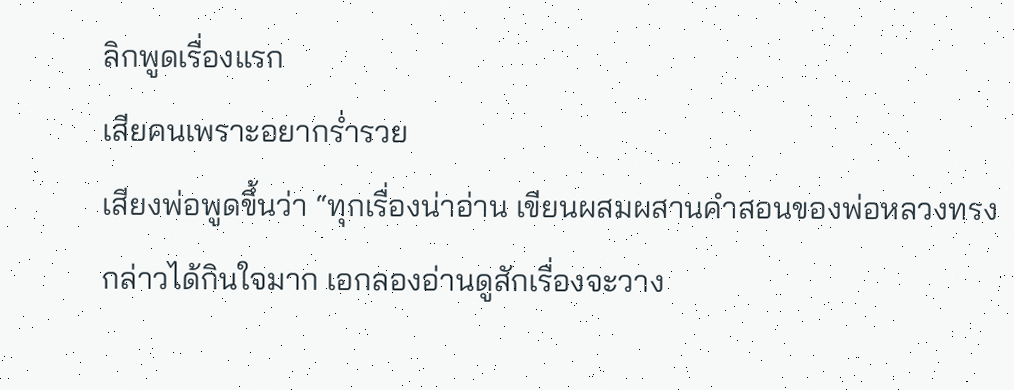ลิกพูดเรื่องแรก
เสียคนเพราะอยากร่ำรวย
เสียงพ่อพูดขึ้นว่า “ทุกเรื่องน่าอ่าน เขียนผสมผสานคำสอนของพ่อหลวงทรงกล่าวได้กินใจมาก เอกลองอ่านดูสักเรื่องจะวาง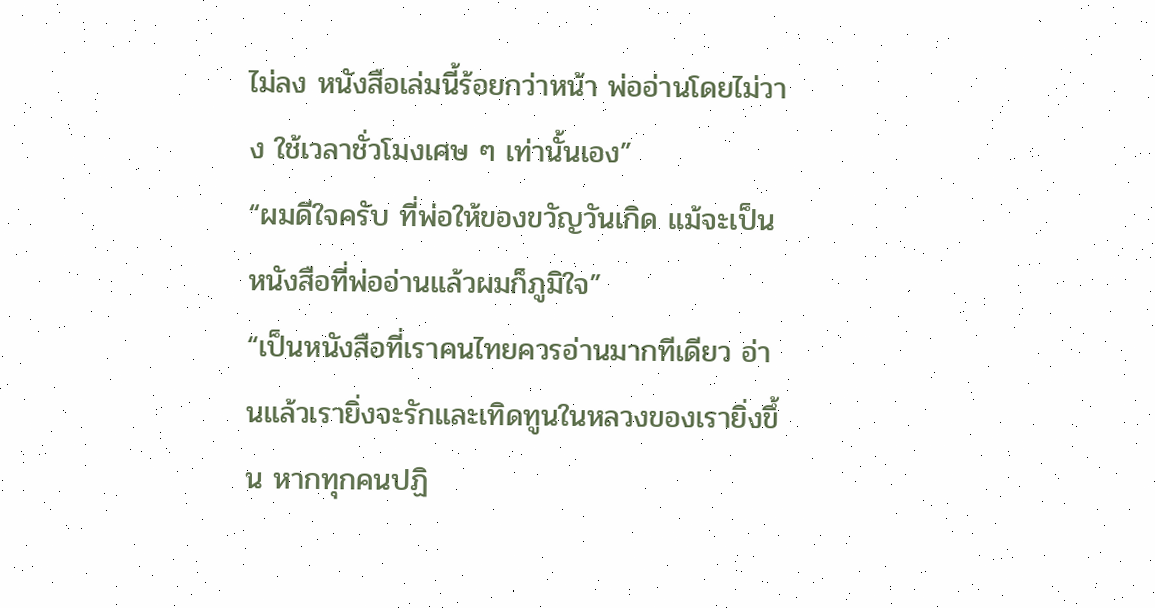ไม่ลง หนังสือเล่มนี้ร้อยกว่าหน้า พ่ออ่านโดยไม่วาง ใช้เวลาชั่วโมงเศษ ๆ เท่านั้นเอง”
“ผมดีใจครับ ที่พ่อให้ของขวัญวันเกิด แม้จะเป็นหนังสือที่พ่ออ่านแล้วผมก็ภูมิใจ”
“เป็นหนังสือที่เราคนไทยควรอ่านมากทีเดียว อ่านแล้วเรายิ่งจะรักและเทิดทูนในหลวงของเรายิ่งขึ้น หากทุกคนปฏิ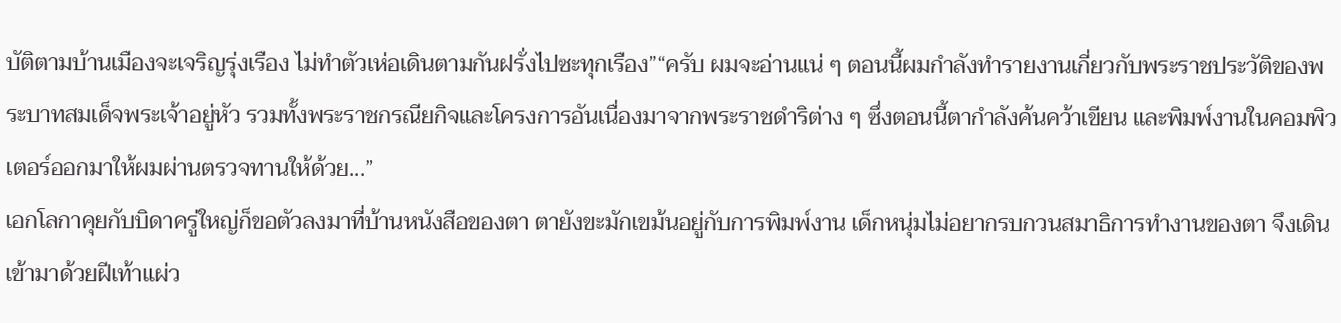บัติตามบ้านเมืองจะเจริญรุ่งเรือง ไม่ทำตัวเห่อเดินตามกันฝรั่งไปซะทุกเรือง”“ครับ ผมจะอ่านแน่ ๆ ตอนนี้ผมกำลังทำรายงานเกี่ยวกับพระราชประวัติของพระบาทสมเด็จพระเจ้าอยู่หัว รวมทั้งพระราชกรณียกิจและโครงการอันเนื่องมาจากพระราชดำริต่าง ๆ ซึ่งตอนนี้ตากำลังค้นคว้าเขียน และพิมพ์งานในคอมพิวเตอร์ออกมาให้ผมผ่านตรวจทานให้ด้วย...”
เอกโลกาคุยกับบิดาครู่ใหญ่ก็ขอตัวลงมาที่บ้านหนังสือของตา ตายังขะมักเขม้นอยู่กับการพิมพ์งาน เด็กหนุ่มไม่อยากรบกวนสมาธิการทำงานของตา จึงเดินเข้ามาด้วยฝีเท้าแผ่ว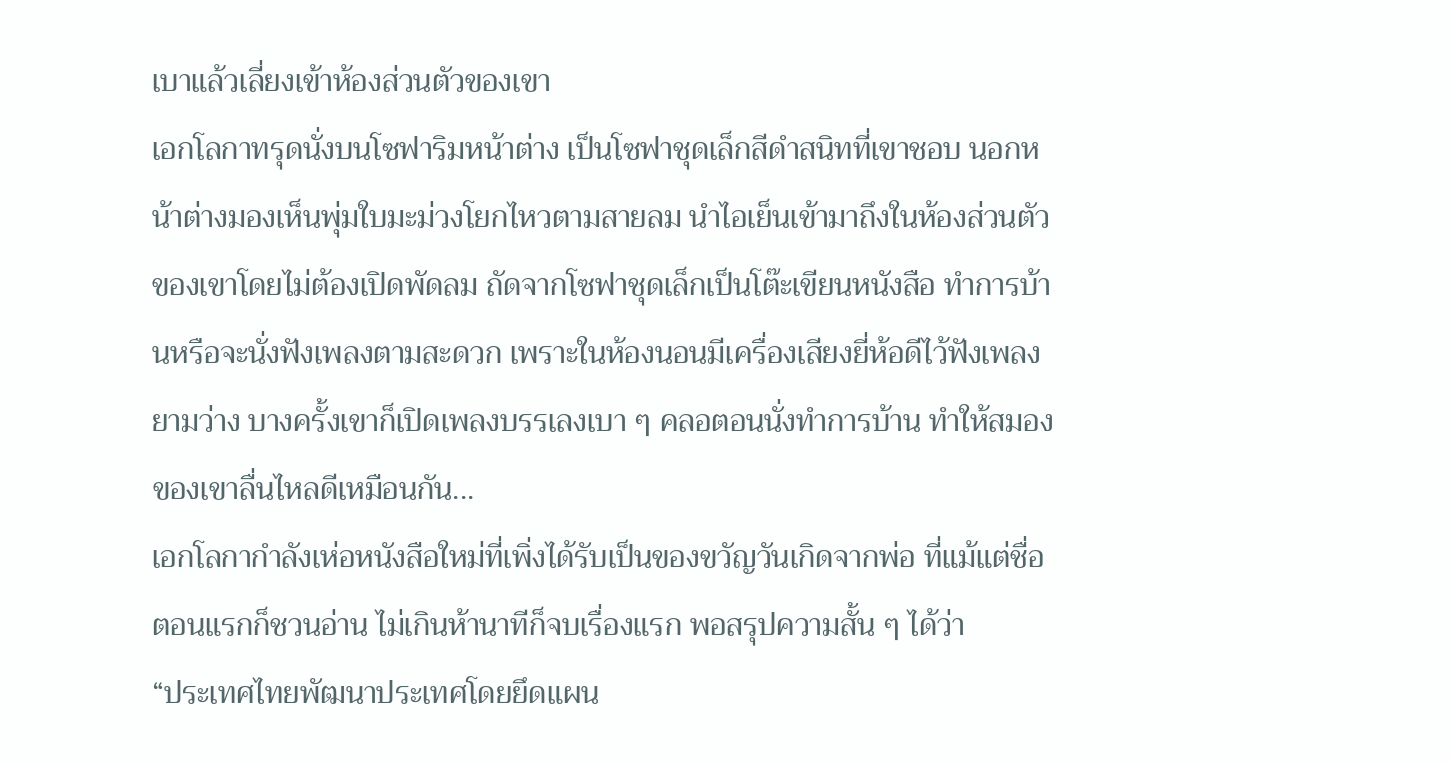เบาแล้วเลี่ยงเข้าห้องส่วนตัวของเขา
เอกโลกาทรุดนั่งบนโซฟาริมหน้าต่าง เป็นโซฟาชุดเล็กสีดำสนิทที่เขาชอบ นอกหน้าต่างมองเห็นพุ่มใบมะม่วงโยกไหวตามสายลม นำไอเย็นเข้ามาถึงในห้องส่วนตัวของเขาโดยไม่ต้องเปิดพัดลม ถัดจากโซฟาชุดเล็กเป็นโต๊ะเขียนหนังสือ ทำการบ้านหรือจะนั่งฟังเพลงตามสะดวก เพราะในห้องนอนมีเครื่องเสียงยี่ห้อดีไว้ฟังเพลงยามว่าง บางครั้งเขาก็เปิดเพลงบรรเลงเบา ๆ คลอตอนนั่งทำการบ้าน ทำให้สมองของเขาลื่นไหลดีเหมือนกัน...
เอกโลกากำลังเห่อหนังสือใหม่ที่เพิ่งได้รับเป็นของขวัญวันเกิดจากพ่อ ที่แม้แต่ชื่อตอนแรกก็ชวนอ่าน ไม่เกินห้านาทีก็จบเรื่องแรก พอสรุปความสั้น ๆ ได้ว่า
“ประเทศไทยพัฒนาประเทศโดยยึดแผน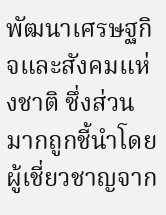พัฒนาเศรษฐกิจและสังคมแห่งชาติ ซึ่งส่วนมากถูกชี้นำโดยผู้เชี่ยวชาญจาก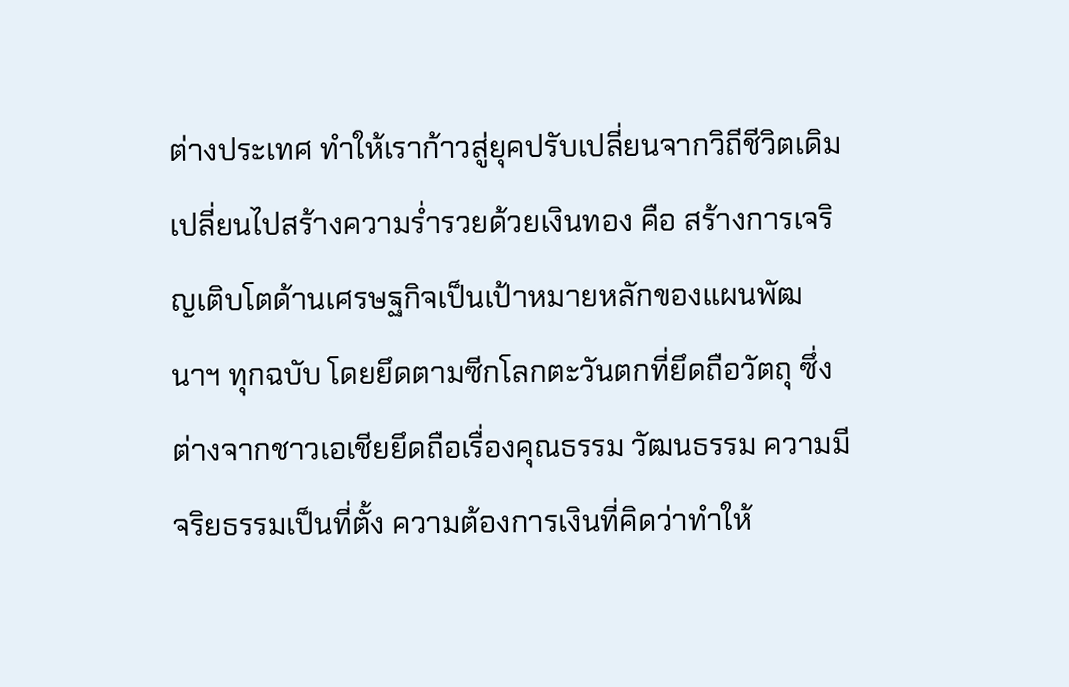ต่างประเทศ ทำให้เราก้าวสู่ยุคปรับเปลี่ยนจากวิถีชีวิตเดิม เปลี่ยนไปสร้างความร่ำรวยด้วยเงินทอง คือ สร้างการเจริญเติบโตด้านเศรษฐกิจเป็นเป้าหมายหลักของแผนพัฒนาฯ ทุกฉบับ โดยยึดตามซีกโลกตะวันตกที่ยึดถือวัตถุ ซึ่งต่างจากชาวเอเชียยึดถือเรื่องคุณธรรม วัฒนธรรม ความมีจริยธรรมเป็นที่ตั้ง ความต้องการเงินที่คิดว่าทำให้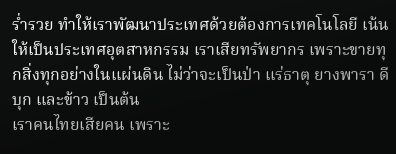ร่ำรวย ทำให้เราพัฒนาประเทศด้วยต้องการเทคโนโลยี เน้นให้เป็นประเทศอุตสาหกรรม เราเสียทรัพยากร เพราะขายทุกสิ่งทุกอย่างในแผ่นดิน ไม่ว่าจะเป็นป่า แร่ธาตุ ยางพารา ดีบุก และข้าว เป็นต้น
เราคนไทยเสียคน เพราะ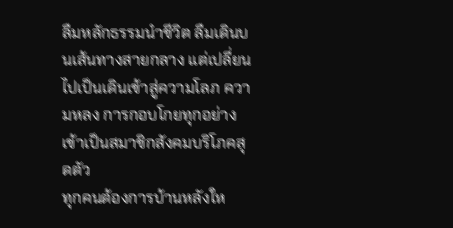ลืมหลักธรรมนำชีวิต ลืมเดินบนเส้นทางสายกลาง แต่เปลี่ยนไปเป็นเดินเข้าสู่ความโลภ ความหลง การกอบโกยทุกอย่างเข้าเป็นสมาชิกสังคมบริโภคสุดตัว
ทุกคนต้องการบ้านหลังให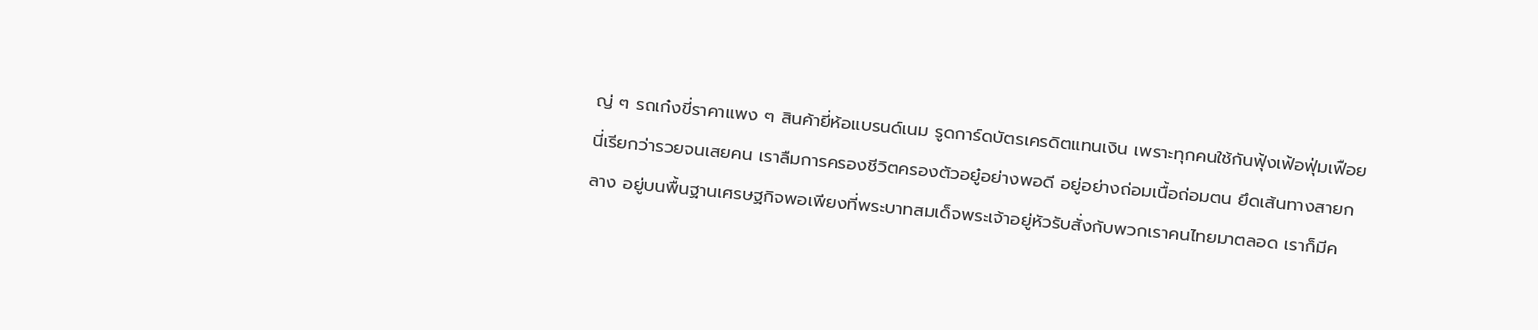ญ่ ๆ รถเก๋งขี่ราคาแพง ๆ สินค้ายี่ห้อแบรนด์เนม รูดการ์ดบัตรเครดิตแทนเงิน เพราะทุกคนใช้กันฟุ้งเฟ้อฟุ่มเฟือยนี่เรียกว่ารวยจนเสยคน เราลืมการครองชีวิตครองตัวอยู๋อย่างพอดี อยู่อย่างถ่อมเนื้อถ่อมตน ยึดเส้นทางสายกลาง อยู่บนพื้นฐานเศรษฐกิจพอเพียงที่พระบาทสมเด็จพระเจ้าอยู่หัวรับสั่งกับพวกเราคนไทยมาตลอด เราก็มีค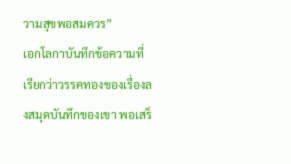วามสุขพอสมควร”
เอกโลกาบันทึกข้อความที่เรียกว่าวรรคทองของเรื่องลงสมุดบันทึกของเขา พอเสร็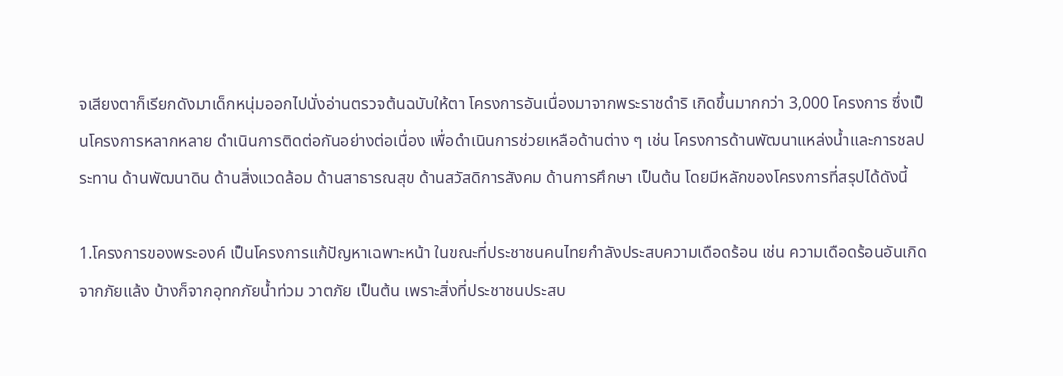จเสียงตาก็เรียกดังมาเด็กหนุ่มออกไปนั่งอ่านตรวจต้นฉบับให้ตา โครงการอันเนื่องมาจากพระราชดำริ เกิดขึ้นมากกว่า 3,000 โครงการ ซึ่งเป็นโครงการหลากหลาย ดำเนินการติดต่อกันอย่างต่อเนื่อง เพื่อดำเนินการช่วยเหลือด้านต่าง ๆ เช่น โครงการด้านพัฒนาแหล่งน้ำและการชลประทาน ด้านพัฒนาดิน ด้านสิ่งแวดล้อม ด้านสาธารณสุข ด้านสวัสดิการสังคม ด้านการศึกษา เป็นต้น โดยมีหลักของโครงการที่สรุปได้ดังนี้

1.โครงการของพระองค์ เป็นโครงการแก้ปัญหาเฉพาะหน้า ในขณะที่ประชาชนคนไทยกำลังประสบความเดือดร้อน เช่น ความเดือดร้อนอันเกิดจากภัยแล้ง บ้างก็จากอุทกภัยน้ำท่วม วาตภัย เป็นต้น เพราะสิ่งที่ประชาชนประสบ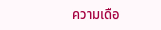ความเดือ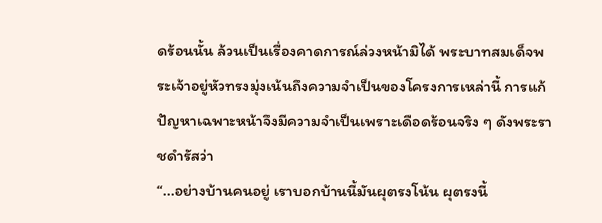ดร้อนนั้น ล้วนเป็นเรื่องคาดการณ์ล่วงหน้ามิได้ พระบาทสมเด็จพระเจ้าอยู่หัวทรงมุ่งเน้นถึงความจำเป็นของโครงการเหล่านี้ การแก้ปัญหาเฉพาะหน้าจึงมีความจำเป็นเพราะเดือดร้อนจริง ๆ ดังพระราชดำรัสว่า
“...อย่างบ้านคนอยู่ เราบอกบ้านนี้มันผุตรงโน้น ผุตรงนี้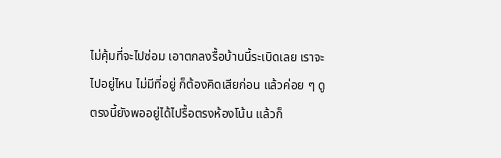ไม่คุ้มที่จะไปซ่อม เอาตกลงรื้อบ้านนี้ระเบิดเลย เราจะไปอยู่ไหน ไม่มีที่อยู่ ก็ต้องคิดเสียก่อน แล้วค่อย ๆ ดู ตรงนี้ยังพออยู่ได้ไปรื้อตรงห้องโน้น แล้วก็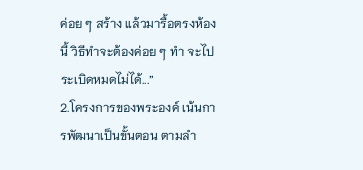ค่อย ๆ สร้าง แล้วมารื้อตรงห้องนี้ วิธีทำจะต้องค่อย ๆ ทำ จะไประเบิดหมดไม่ได้...”
2.โครงการของพระองค์ เน้นการพัฒนาเป็นขั้นตอน ตามลำ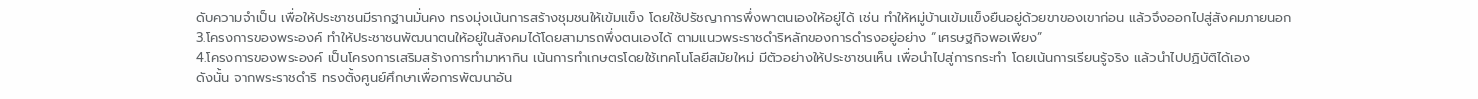ดับความจำเป็น เพื่อให้ประชาชนมีรากฐานมั่นคง ทรงมุ่งเน้นการสร้างชุมชนให้เข้มแข็ง โดยใช้ปรัชญาการพึ่งพาตนเองให้อยู่ได้ เช่น ทำให้หมู่บ้านเข้มแข็งยืนอยู่ด้วยขาของเขาก่อน แล้วจึงออกไปสู่สังคมภายนอก
3.โครงการของพระองค์ ทำให้ประชาชนพัฒนาตนให้อยู่ในสังคมได้โดยสามารถพึ่งตนเองได้ ตามแนวพระราชดำริหลักของการดำรงอยู่อย่าง “เศรษฐกิจพอเพียง”
4.โครงการของพระองค์ เป็นโครงการเสริมสร้างการทำมาหากิน เน้นการทำเกษตรโดยใช้เทคโนโลยีสมัยใหม่ มีตัวอย่างให้ประชาชนเห็น เพื่อนำไปสู่การกระทำ โดยเน้นการเรียนรู้จริง แล้วนำไปปฏิบัติได้เอง
ดังนั้น จากพระราชดำริ ทรงตั้งศูนย์ศึกษาเพื่อการพัฒนาอัน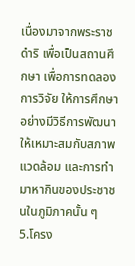เนื่องมาจากพระราชดำริ เพื่อเป็นสถานศึกษา เพื่อการทดลอง การวิจัย ให้การศึกษาอย่างมีวิธีการพัฒนาให้เหมาะสมกับสภาพแวดล้อม และการทำมาหากินของประชาชนในภูมิภาคนั้น ๆ
5.โครง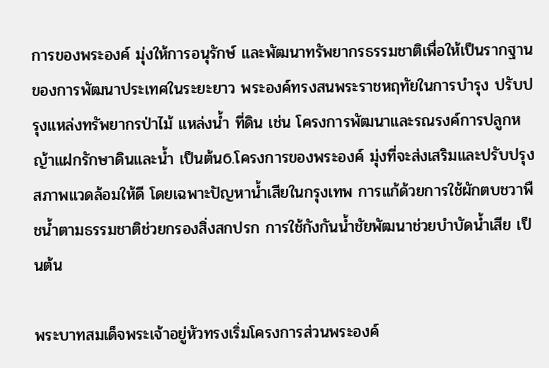การของพระองค์ มุ่งให้การอนุรักษ์ และพัฒนาทรัพยากรธรรมชาติเพื่อให้เป็นรากฐานของการพัฒนาประเทศในระยะยาว พระองค์ทรงสนพระราชหฤทัยในการบำรุง ปรับปรุงแหล่งทรัพยากรป่าไม้ แหล่งน้ำ ที่ดิน เช่น โครงการพัฒนาและรณรงค์การปลูกหญ้าแฝกรักษาดินและน้ำ เป็นต้น6.โครงการของพระองค์ มุ่งที่จะส่งเสริมและปรับปรุงสภาพแวดล้อมให้ดี โดยเฉพาะปัญหาน้ำเสียในกรุงเทพ การแก้ด้วยการใช้ผักตบชวาพืชน้ำตามธรรมชาติช่วยกรองสิ่งสกปรก การใช้กังกันน้ำชัยพัฒนาช่วยบำบัดน้ำเสีย เป็นต้น

พระบาทสมเด็จพระเจ้าอยู่หัวทรงเริ่มโครงการส่วนพระองค์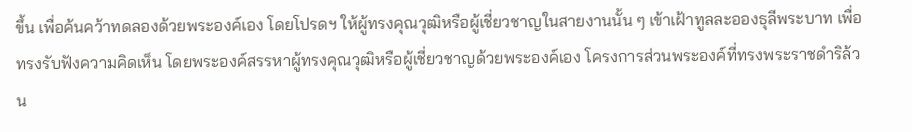ขึ้น เพื่อค้นคว้าทดลองด้วยพระองค์เอง โดยโปรดฯ ให้ผู้ทรงคุณวุฒิหรือผู้เชี่ยวชาญในสายงานนั้น ๆ เข้าเฝ้าทูลละอองธุลีพระบาท เพื่อทรงรับฟังความคิดเห็น โดยพระองค์สรรหาผู้ทรงคุณวุฒิหรือผู้เชี่ยวชาญด้วยพระองค์เอง โครงการส่วนพระองค์ที่ทรงพระราชดำริล้วน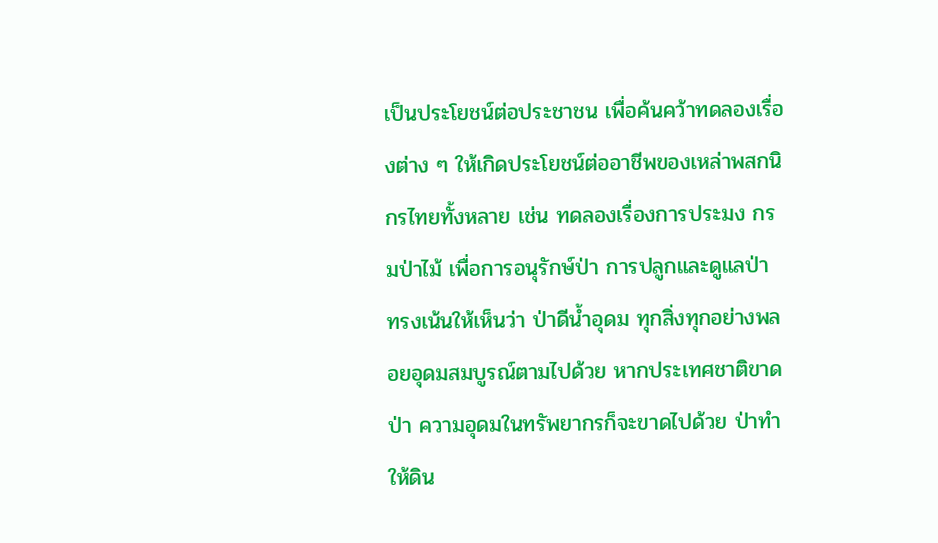เป็นประโยชน์ต่อประชาชน เพื่อค้นคว้าทดลองเรื่องต่าง ๆ ให้เกิดประโยชน์ต่ออาชีพของเหล่าพสกนิกรไทยทั้งหลาย เช่น ทดลองเรื่องการประมง กรมป่าไม้ เพื่อการอนุรักษ์ป่า การปลูกและดูแลป่า ทรงเน้นให้เห็นว่า ป่าดีน้ำอุดม ทุกสิ่งทุกอย่างพลอยอุดมสมบูรณ์ตามไปด้วย หากประเทศชาติขาดป่า ความอุดมในทรัพยากรก็จะขาดไปด้วย ป่าทำให้ดิน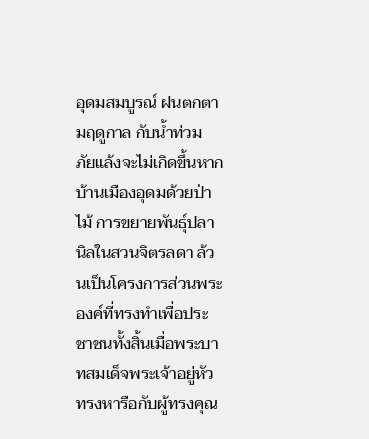อุดมสมบูรณ์ ฝนตกตามฤดูกาล กับน้ำท่วม ภัยแล้งจะไม่เกิดขึ้นหากบ้านเมืองอุดมด้วยป่าไม้ การขยายพันธุ์ปลานิลในสวนจิตรลดา ล้วนเป็นโครงการส่วนพระองค์ที่ทรงทำเพื่อประชาชนทั้งสิ้นเมื่อพระบาทสมเด็จพระเจ้าอยู่หัวทรงหารือกับผู้ทรงคุณ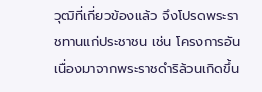วุฒิที่เกี่ยวข้องแล้ว จึงโปรดพระราชทานแก่ประชาชน เช่น โครงการอันเนื่องมาจากพระราชดำริล้วนเกิดขึ้น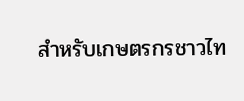สำหรับเกษตรกรชาวไท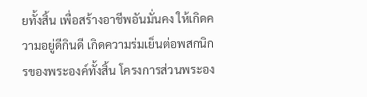ยทั้งสิ้น เพื่อสร้างอาชีพอันมั่นคง ให้เกิดความอยู่ดีกินดี เกิดความร่มเย็นต่อพสกนิกรของพระองค์ทั้งสิ้น โครงการส่วนพระอง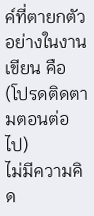ค์ที่ตายกตัวอย่างในงานเขียน คือ
(โปรดติดตามตอนต่อไป)
ไม่มีความคิด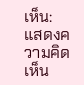เห็น:
แสดงความคิดเห็น